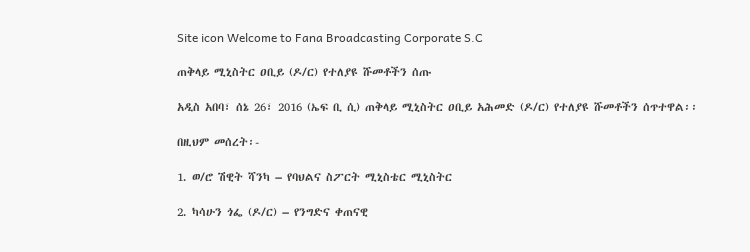Site icon Welcome to Fana Broadcasting Corporate S.C

ጠቅላይ ሚኒስትር ዐቢይ (ዶ/ር) የተለያዩ ሹመቶችን ሰጡ

አዲስ አበባ፣ ሰኔ 26፣ 2016 (ኤፍ ቢ ሲ) ጠቅላይ ሚኒስትር ዐቢይ አሕመድ (ዶ/ር) የተለያዩ ሹመቶችን ሰጥተዋል፡፡

በዚህም መሰረት፡-

1. ወ/ሮ ሽዊት ሻንካ – የባህልና ስፖርት ሚኒስቴር ሚኒስትር

2. ካሳሁን ጎፌ (ዶ/ር) – የንግድና ቀጠናዊ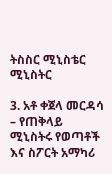ትስስር ሚኒስቴር ሚኒስትር

3. አቶ ቀጀላ መርዳሳ – የጠቅላይ ሚኒስትሩ የወጣቶች እና ስፖርት አማካሪ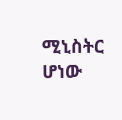ሚኒስትር ሆነው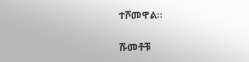ተሾመዋል፡፡

ሹመቶቹ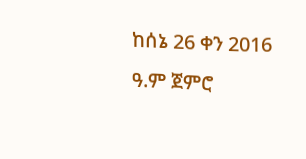ከሰኔ 26 ቀን 2016 ዓ.ም ጀምሮ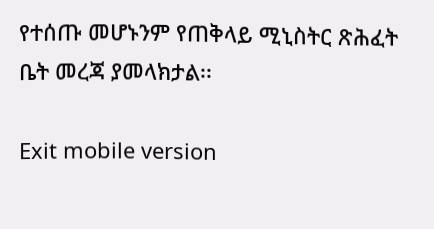የተሰጡ መሆኑንም የጠቅላይ ሚኒስትር ጽሕፈት ቤት መረጃ ያመላክታል፡፡

Exit mobile version